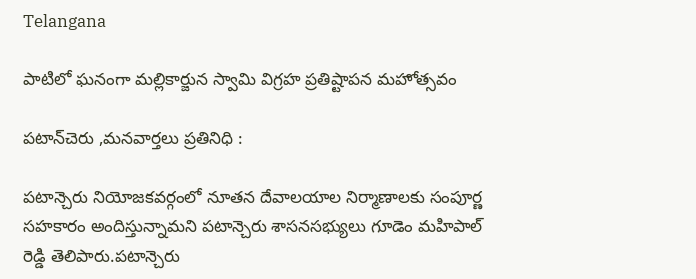Telangana

పాటిలో ఘనంగా మల్లికార్జున స్వామి విగ్రహ ప్రతిష్టాపన మహోత్సవం

పటాన్‌చెరు ,మనవార్తలు ప్రతినిధి :

పటాన్చెరు నియోజకవర్గంలో నూతన దేవాలయాల నిర్మాణాలకు సంపూర్ణ సహకారం అందిస్తున్నామని పటాన్చెరు శాసనసభ్యులు గూడెం మహిపాల్ రెడ్డి తెలిపారు.పటాన్చెరు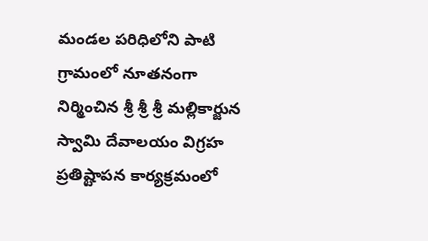మండల పరిధిలోని పాటి గ్రామంలో నూతనంగా నిర్మించిన శ్రీ శ్రీ శ్రీ మల్లికార్జున స్వామి దేవాలయం విగ్రహ ప్రతిష్టాపన కార్యక్రమంలో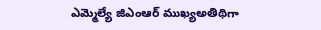ఎమ్మెల్యే జిఎంఆర్ ముఖ్యఅతిథిగా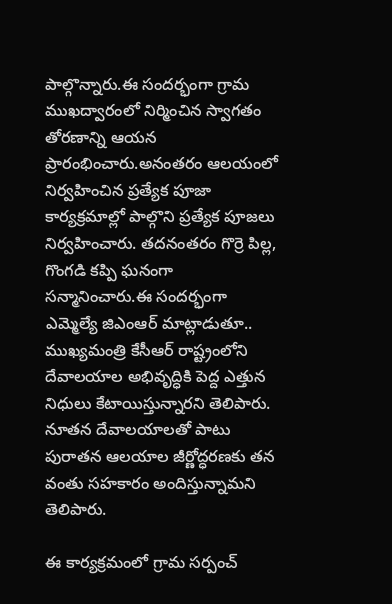పాల్గొన్నారు.ఈ సందర్భంగా గ్రామ ముఖద్వారంలో నిర్మించిన స్వాగతం తోరణాన్ని ఆయన ప్రారంభించారు.అనంతరం ఆలయంలో నిర్వహించిన ప్రత్యేక పూజా కార్యక్రమాల్లో పాల్గొని ప్రత్యేక పూజలు నిర్వహించారు. తదనంతరం గొర్రె పిల్ల, గొంగడి కప్పి ఘనంగా సన్మానించారు.ఈ సందర్భంగా ఎమ్మెల్యే జిఎంఆర్ మాట్లాడుతూ.. ముఖ్యమంత్రి కేసీఆర్ రాష్ట్రంలోని దేవాలయాల అభివృద్ధికి పెద్ద ఎత్తున నిధులు కేటాయిస్తున్నారని తెలిపారు. నూతన దేవాలయాలతో పాటు పురాతన ఆలయాల జీర్ణోద్ధరణకు తన వంతు సహకారం అందిస్తున్నామని తెలిపారు.

ఈ కార్యక్రమంలో గ్రామ సర్పంచ్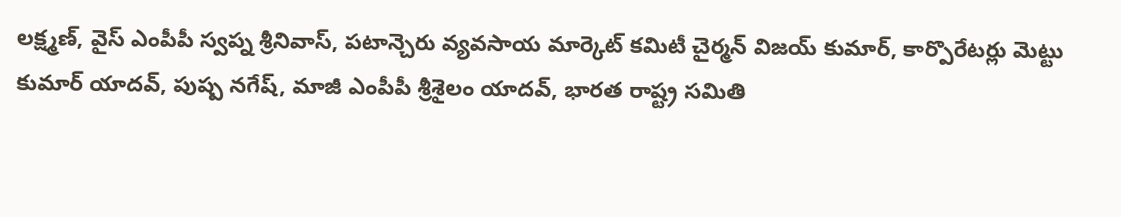లక్ష్మణ్, వైస్ ఎంపీపీ స్వప్న శ్రీనివాస్, పటాన్చెరు వ్యవసాయ మార్కెట్ కమిటీ చైర్మన్ విజయ్ కుమార్, కార్పొరేటర్లు మెట్టు కుమార్ యాదవ్, పుష్ప నగేష్, మాజీ ఎంపీపీ శ్రీశైలం యాదవ్, భారత రాష్ట్ర సమితి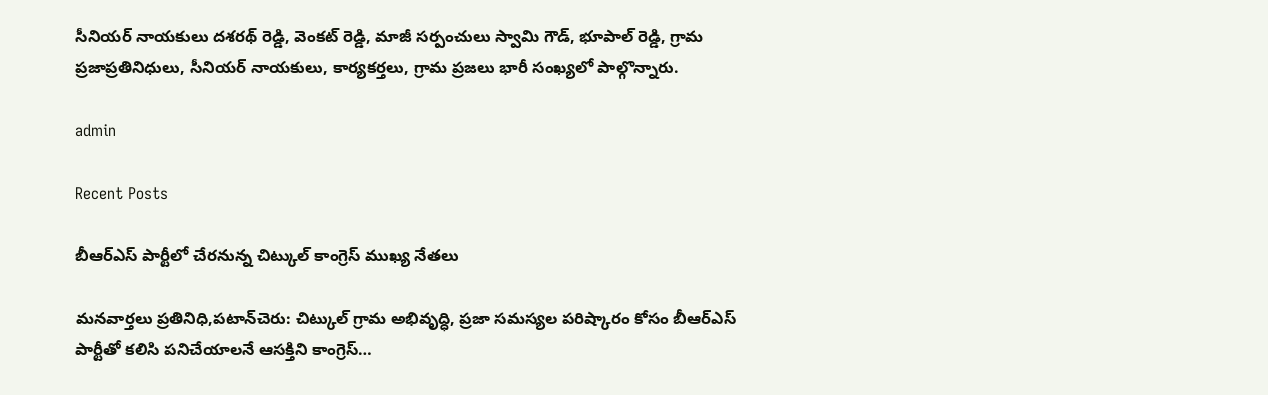సీనియర్ నాయకులు దశరథ్ రెడ్డి, వెంకట్ రెడ్డి, మాజీ సర్పంచులు స్వామి గౌడ్, భూపాల్ రెడ్డి, గ్రామ ప్రజాప్రతినిధులు, సీనియర్ నాయకులు, కార్యకర్తలు, గ్రామ ప్రజలు భారీ సంఖ్యలో పాల్గొన్నారు.

admin

Recent Posts

బీఆర్ఎస్ పార్టీలో చేరనున్న చిట్కుల్ కాంగ్రెస్ ముఖ్య నేతలు

మనవార్తలు ప్రతినిధి,పటాన్‌చెరు: చిట్కుల్ గ్రామ అభివృద్ధి, ప్రజా సమస్యల పరిష్కారం కోసం బీఆర్ఎస్ పార్టీతో కలిసి పనిచేయాలనే ఆసక్తిని కాంగ్రెస్…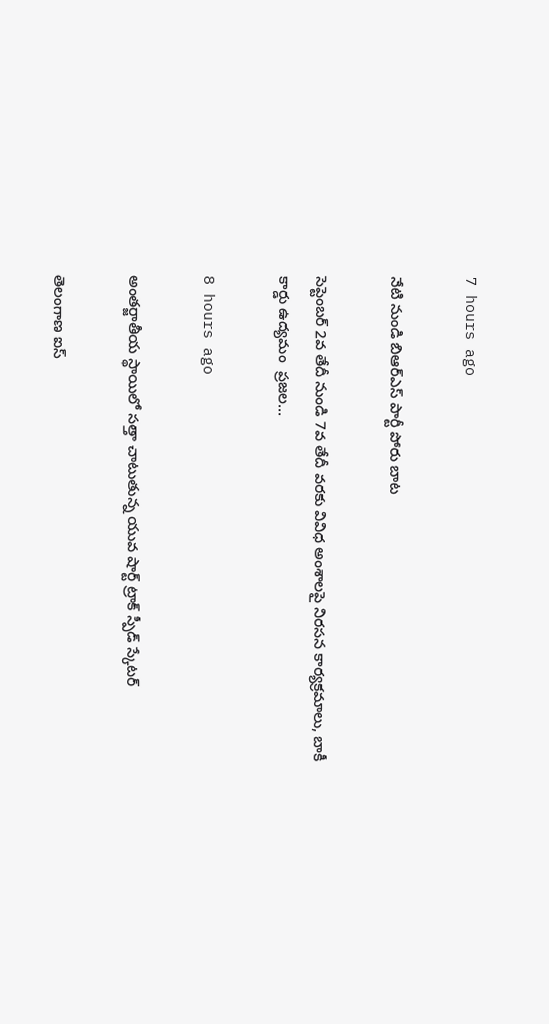7 hours ago

నేటి నుండి బిఆర్ఎస్ పార్టీ పోరు బాట

సెప్టెంబర్ 2వ తేదీ నుండి 7వ తేదీ వరకు వివిధ అంశాలపై నిరసన కార్యక్రమాలు, బాకీ కార్డు ఉద్యమం  ప్రజల…

8 hours ago

అంతర్జాతీయ స్థాయిలో సత్తా చాటుతున్న యువ షార్ట్ ట్రాక్ స్పీడ్ స్కేటర్

తెలంగాణ ఐస్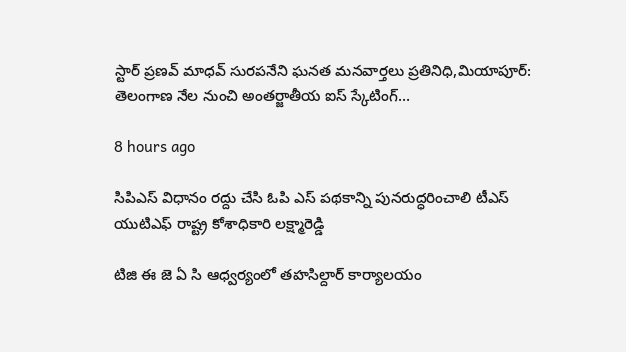స్టార్ ప్రణవ్ మాధవ్ సురపనేని ఘనత మనవార్తలు ప్రతినిధి,మియాపూర్: తెలంగాణ నేల నుంచి అంతర్జాతీయ ఐస్ స్కేటింగ్…

8 hours ago

సిపిఎస్ విధానం రద్దు చేసి ఓపి ఎస్ పథకాన్ని పునరుద్ధరించాలి టీఎస్ యుటిఎఫ్ రాష్ట్ర కోశాధికారి లక్ష్మారెడ్డి

టిజి ఈ జె ఏ సి ఆధ్వర్యంలో తహసిల్దార్ కార్యాలయం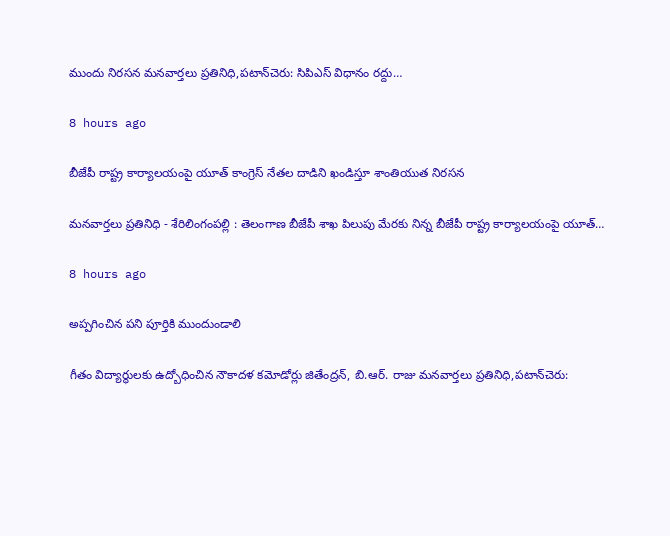ముందు నిరసన మనవార్తలు ప్రతినిధి,పటాన్‌చెరు: సిపిఎస్ విధానం రద్దు…

8 hours ago

బీజేపీ రాష్ట్ర కార్యాలయంపై యూత్ కాంగ్రెస్ నేతల దాడిని ఖండిస్తూ శాంతియుత నిరసన

మనవార్తలు ప్రతినిధి - శేరిలింగంపల్లి : తెలంగాణ బీజేపీ శాఖ పిలుపు మేరకు నిన్న బీజేపీ రాష్ట్ర కార్యాలయంపై యూత్…

8 hours ago

అప్పగించిన పని పూర్తికి ముందుండాలి

గీతం విద్యార్థులకు ఉద్బోధించిన నౌకాదళ కమోడోర్లు జితేంద్రన్, బి.ఆర్. రాజు మనవార్తలు ప్రతినిధి,పటాన్‌చెరు: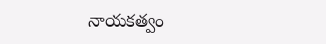నాయకత్వం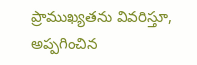ప్రాముఖ్యతను వివరిస్తూ, అప్పగించిన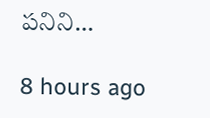పనిని…

8 hours ago